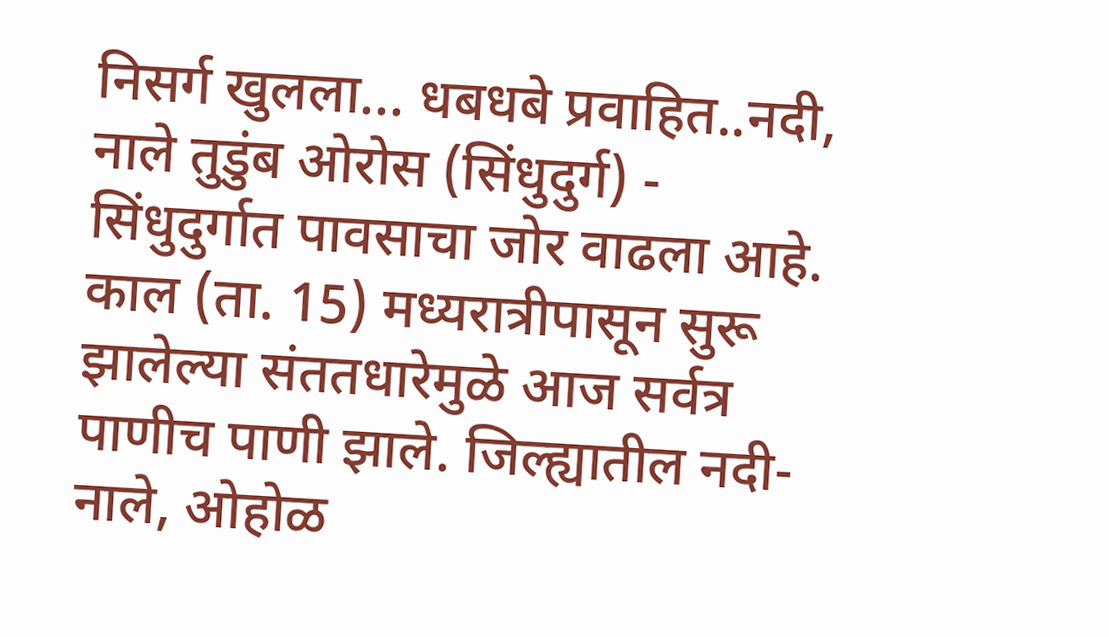निसर्ग खुलला... धबधबे प्रवाहित..नदी, नाले तुडुंब ओरोस (सिंधुदुर्ग) - सिंधुदुर्गात पावसाचा जोर वाढला आहे. काल (ता. 15) मध्यरात्रीपासून सुरू झालेल्या संततधारेमुळे आज सर्वत्र पाणीच पाणी झाले. जिल्ह्यातील नदी-नाले, ओहोळ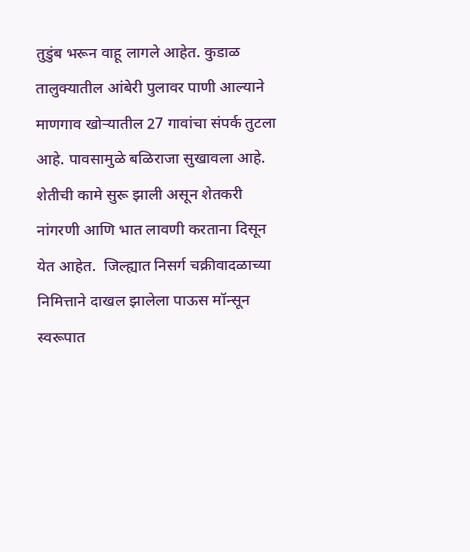तुडुंब भरून वाहू लागले आहेत. कुडाळ तालुक्‍यातील आंबेरी पुलावर पाणी आल्याने माणगाव खोऱ्यातील 27 गावांचा संपर्क तुटला आहे. पावसामुळे बळिराजा सुखावला आहे. शेतीची कामे सुरू झाली असून शेतकरी नांगरणी आणि भात लावणी करताना दिसून येत आहेत.  जिल्ह्यात निसर्ग चक्रीवादळाच्या निमित्ताने दाखल झालेला पाऊस मॉन्सून स्वरूपात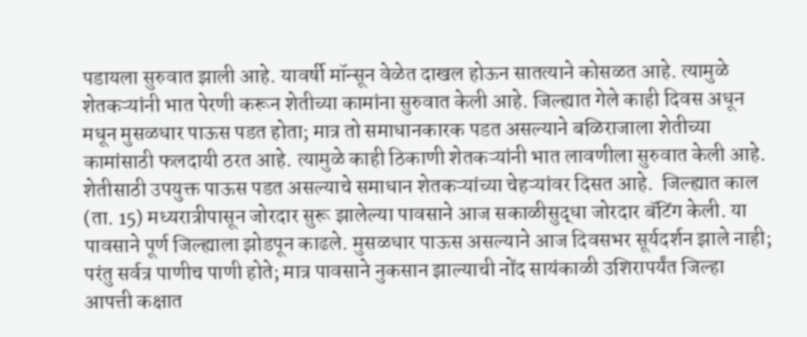पडायला सुरुवात झाली आहे. यावर्षी मॉन्सून वेळेत दाखल होऊन सातत्याने कोसळत आहे. त्यामुळे शेतकऱ्यांनी भात पेरणी करून शेतीच्या कामांना सुरुवात केली आहे. जिल्ह्यात गेले काही दिवस अधून मधून मुसळधार पाऊस पडत होता; मात्र तो समाधानकारक पडत असल्याने बळिराजाला शेतीच्या कामांसाठी फलदायी ठरत आहे. त्यामुळे काही ठिकाणी शेतकऱ्यांनी भात लावणीला सुरुवात केली आहे. शेतीसाठी उपयुक्त पाऊस पडत असल्याचे समाधान शेतकऱ्यांच्या चेहऱ्यांवर दिसत आहे.  जिल्ह्यात काल (ता. 15) मध्यरात्रीपासून जोरदार सुरू झालेल्या पावसाने आज सकाळीसुद्धा जोरदार बॅटिंग केली. या पावसाने पूर्ण जिल्ह्याला झोडपून काढले. मुसळधार पाऊस असल्याने आज दिवसभर सूर्यदर्शन झाले नाही; परंतु सर्वत्र पाणीच पाणी होते; मात्र पावसाने नुकसान झाल्याची नोंद सायंकाळी उशिरापर्यंत जिल्हा आपत्ती कक्षात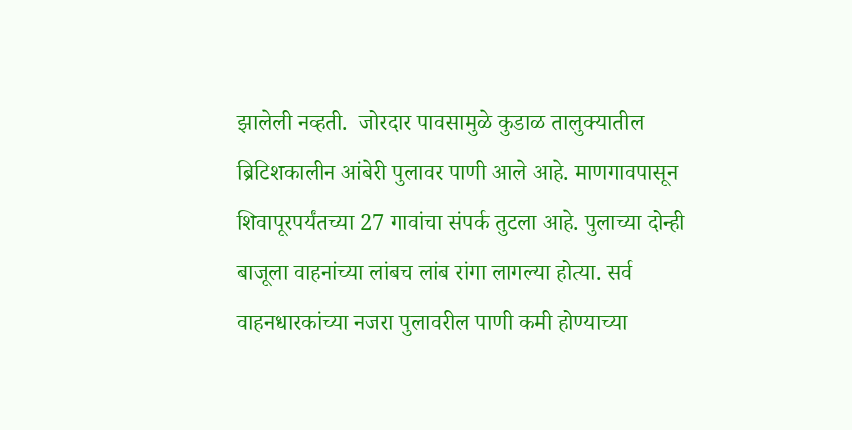झालेली नव्हती.  जोरदार पावसामुळे कुडाळ तालुक्‍यातील ब्रिटिशकालीन आंबेरी पुलावर पाणी आले आहे. माणगावपासून शिवापूरपर्यंतच्या 27 गावांचा संपर्क तुटला आहे. पुलाच्या दोन्ही बाजूला वाहनांच्या लांबच लांब रांगा लागल्या होत्या. सर्व वाहनधारकांच्या नजरा पुलावरील पाणी कमी होण्याच्या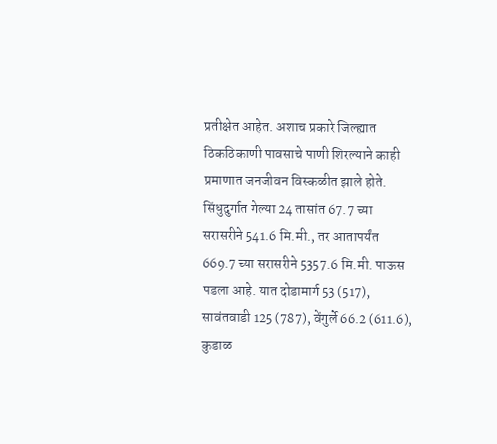प्रतीक्षेत आहेत. अशाच प्रकारे जिल्ह्यात ठिकठिकाणी पावसाचे पाणी शिरल्याने काही प्रमाणात जनजीवन विस्कळीत झाले होते.  सिंधुदुर्गात गेल्या 24 तासांत 67.7 च्या सरासरीने 541.6 मि.मी., तर आतापर्यंत 669.7 च्या सरासरीने 5357.6 मि.मी. पाऊस पडला आहे. यात दोडामार्ग 53 (517), सावंतवाडी 125 (787), वेंगुर्ले 66.2 (611.6), कुडाळ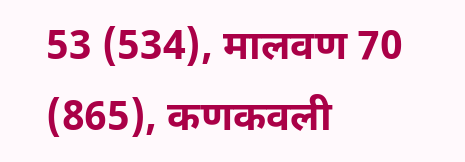53 (534), मालवण 70 (865), कणकवली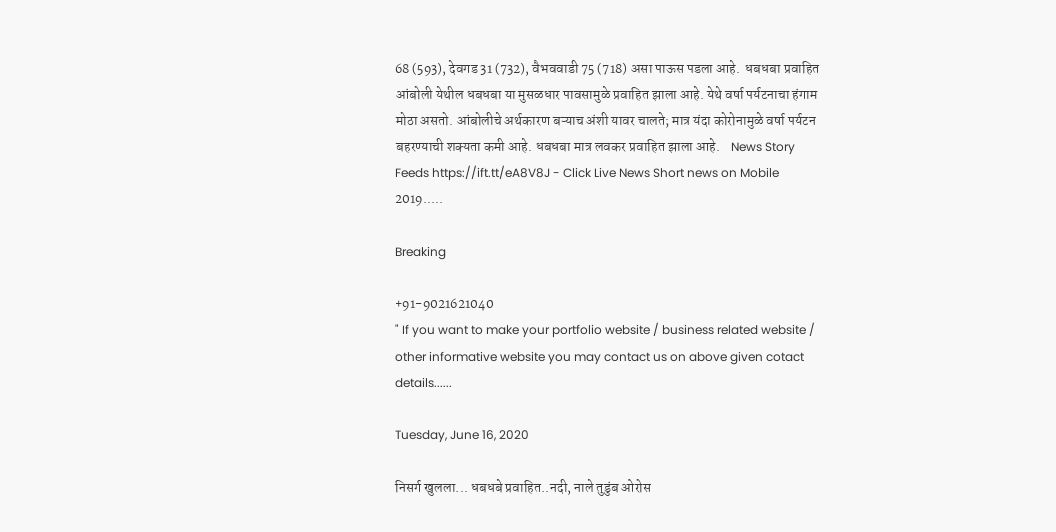68 (593), देवगड 31 (732), वैभववाडी 75 (718) असा पाऊस पडला आहे.  धबधबा प्रवाहित  आंबोली येथील धबधबा या मुसळधार पावसामुळे प्रवाहित झाला आहे. येथे वर्षा पर्यटनाचा हंगाम मोठा असतो. आंबोलीचे अर्थकारण बऱ्याच अंशी यावर चालते; मात्र यंदा कोरोनामुळे वर्षा पर्यटन बहरण्याची शक्‍यता कमी आहे. धबधबा मात्र लवकर प्रवाहित झाला आहे.    News Story Feeds https://ift.tt/eA8V8J - Click Live News Short news on Mobile 2019.....

Breaking

+91-9021621040
" If you want to make your portfolio website / business related website / other informative website you may contact us on above given cotact details......

Tuesday, June 16, 2020

निसर्ग खुलला... धबधबे प्रवाहित..नदी, नाले तुडुंब ओरोस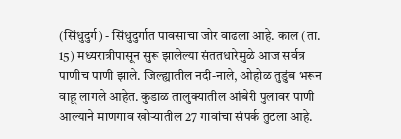(सिंधुदुर्ग) - सिंधुदुर्गात पावसाचा जोर वाढला आहे. काल (ता. 15) मध्यरात्रीपासून सुरू झालेल्या संततधारेमुळे आज सर्वत्र पाणीच पाणी झाले. जिल्ह्यातील नदी-नाले, ओहोळ तुडुंब भरून वाहू लागले आहेत. कुडाळ तालुक्‍यातील आंबेरी पुलावर पाणी आल्याने माणगाव खोऱ्यातील 27 गावांचा संपर्क तुटला आहे.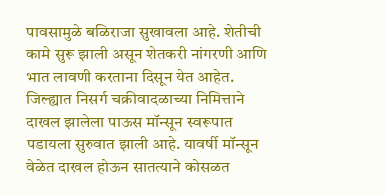पावसामुळे बळिराजा सुखावला आहे. शेतीची कामे सुरू झाली असून शेतकरी नांगरणी आणि भात लावणी करताना दिसून येत आहेत.  जिल्ह्यात निसर्ग चक्रीवादळाच्या निमित्ताने दाखल झालेला पाऊस मॉन्सून स्वरूपात पडायला सुरुवात झाली आहे. यावर्षी मॉन्सून वेळेत दाखल होऊन सातत्याने कोसळत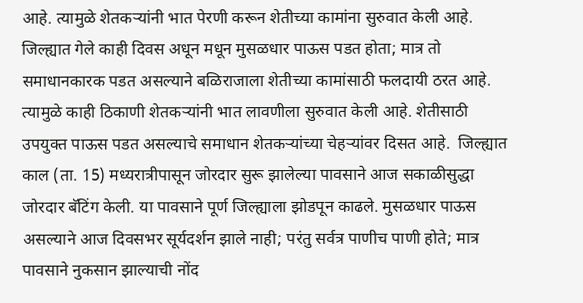आहे. त्यामुळे शेतकऱ्यांनी भात पेरणी करून शेतीच्या कामांना सुरुवात केली आहे. जिल्ह्यात गेले काही दिवस अधून मधून मुसळधार पाऊस पडत होता; मात्र तो समाधानकारक पडत असल्याने बळिराजाला शेतीच्या कामांसाठी फलदायी ठरत आहे. त्यामुळे काही ठिकाणी शेतकऱ्यांनी भात लावणीला सुरुवात केली आहे. शेतीसाठी उपयुक्त पाऊस पडत असल्याचे समाधान शेतकऱ्यांच्या चेहऱ्यांवर दिसत आहे.  जिल्ह्यात काल (ता. 15) मध्यरात्रीपासून जोरदार सुरू झालेल्या पावसाने आज सकाळीसुद्धा जोरदार बॅटिंग केली. या पावसाने पूर्ण जिल्ह्याला झोडपून काढले. मुसळधार पाऊस असल्याने आज दिवसभर सूर्यदर्शन झाले नाही; परंतु सर्वत्र पाणीच पाणी होते; मात्र पावसाने नुकसान झाल्याची नोंद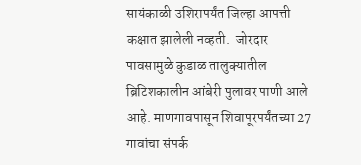सायंकाळी उशिरापर्यंत जिल्हा आपत्ती कक्षात झालेली नव्हती.  जोरदार पावसामुळे कुडाळ तालुक्‍यातील ब्रिटिशकालीन आंबेरी पुलावर पाणी आले आहे. माणगावपासून शिवापूरपर्यंतच्या 27 गावांचा संपर्क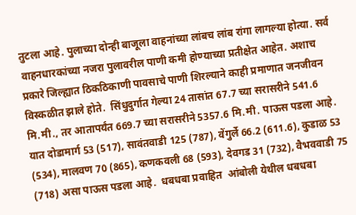तुटला आहे. पुलाच्या दोन्ही बाजूला वाहनांच्या लांबच लांब रांगा लागल्या होत्या. सर्व वाहनधारकांच्या नजरा पुलावरील पाणी कमी होण्याच्या प्रतीक्षेत आहेत. अशाच प्रकारे जिल्ह्यात ठिकठिकाणी पावसाचे पाणी शिरल्याने काही प्रमाणात जनजीवन विस्कळीत झाले होते.  सिंधुदुर्गात गेल्या 24 तासांत 67.7 च्या सरासरीने 541.6 मि.मी., तर आतापर्यंत 669.7 च्या सरासरीने 5357.6 मि.मी. पाऊस पडला आहे. यात दोडामार्ग 53 (517), सावंतवाडी 125 (787), वेंगुर्ले 66.2 (611.6), कुडाळ 53 (534), मालवण 70 (865), कणकवली 68 (593), देवगड 31 (732), वैभववाडी 75 (718) असा पाऊस पडला आहे.  धबधबा प्रवाहित  आंबोली येथील धबधबा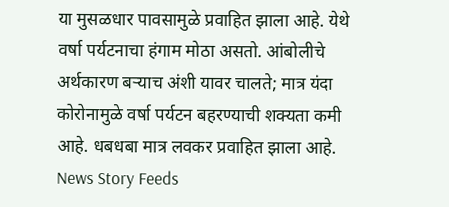या मुसळधार पावसामुळे प्रवाहित झाला आहे. येथे वर्षा पर्यटनाचा हंगाम मोठा असतो. आंबोलीचे अर्थकारण बऱ्याच अंशी यावर चालते; मात्र यंदा कोरोनामुळे वर्षा पर्यटन बहरण्याची शक्‍यता कमी आहे. धबधबा मात्र लवकर प्रवाहित झाला आहे.    News Story Feeds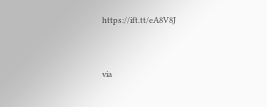https://ift.tt/eA8V8J


via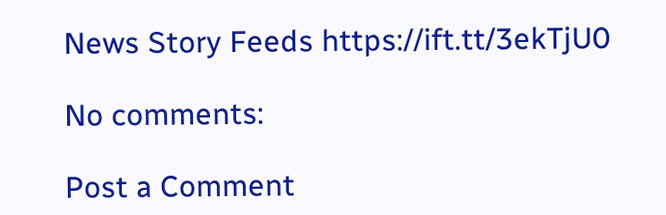News Story Feeds https://ift.tt/3ekTjU0

No comments:

Post a Comment